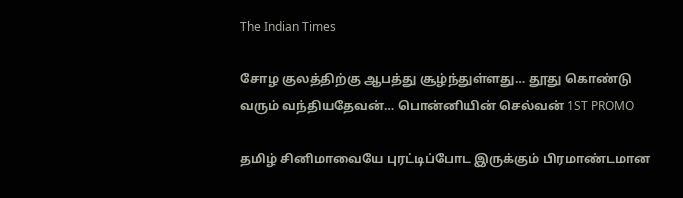The Indian Times

சோழ குலத்திற்கு ஆபத்து சூழ்ந்துள்ளது… தூது கொண்டு வரும் வந்தியதேவன்… பொன்னியின் செல்வன் 1ST PROMO

தமிழ் சினிமாவையே புரட்டிப்போட இருக்கும் பிரமாண்டமான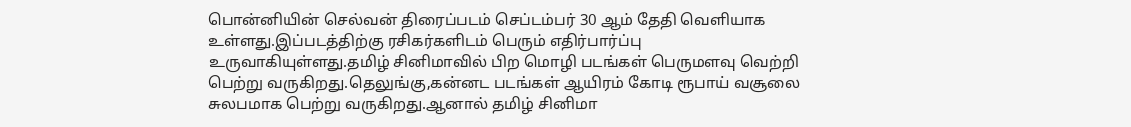பொன்னியின் செல்வன் திரைப்படம் செப்டம்பர் 30 ஆம் தேதி வெளியாக உள்ளது.இப்படத்திற்கு ரசிகர்களிடம் பெரும் எதிர்பார்ப்பு உருவாகியுள்ளது.தமிழ் சினிமாவில் பிற மொழி படங்கள் பெருமளவு வெற்றி பெற்று வருகிறது.தெலுங்கு,கன்னட படங்கள் ஆயிரம் கோடி ரூபாய் வசூலை சுலபமாக பெற்று வருகிறது.ஆனால் தமிழ் சினிமா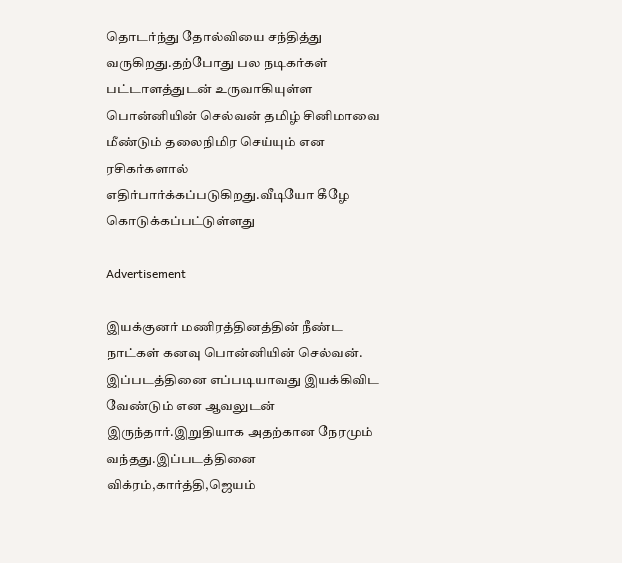தொடர்ந்து தோல்வியை சந்தித்து வருகிறது.தற்போது பல நடிகர்கள் பட்டாளத்துடன் உருவாகியுள்ள பொன்னியின் செல்வன் தமிழ் சினிமாவை மீண்டும் தலைநிமிர செய்யும் என ரசிகர்களால் எதிர்பார்க்கப்படுகிறது.வீடியோ கீழே கொடுக்கப்பட்டுள்ளது

Advertisement

இயக்குனர் மணிரத்தினத்தின் நீண்ட நாட்கள் கனவு பொன்னியின் செல்வன். இப்படத்தினை எப்படியாவது இயக்கிவிட வேண்டும் என ஆவலுடன் இருந்தார்.இறுதியாக அதற்கான நேரமும் வந்தது.இப்படத்தினை விக்ரம்,கார்த்தி,ஜெயம்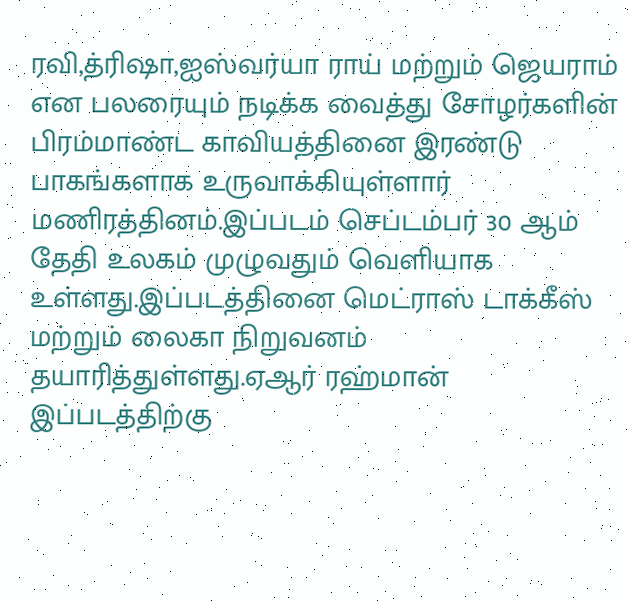ரவி,த்ரிஷா,ஐஸ்வர்யா ராய் மற்றும் ஜெயராம் என பலரையும் நடிக்க வைத்து சோழர்களின் பிரம்மாண்ட காவியத்தினை இரண்டு பாகங்களாக உருவாக்கியுள்ளார் மணிரத்தினம்.இப்படம் செப்டம்பர் 30 ஆம் தேதி உலகம் முழுவதும் வெளியாக உள்ளது.இப்படத்தினை மெட்ராஸ் டாக்கீஸ் மற்றும் லைகா நிறுவனம் தயாரித்துள்ளது.ஏஆர் ரஹ்மான் இப்படத்திற்கு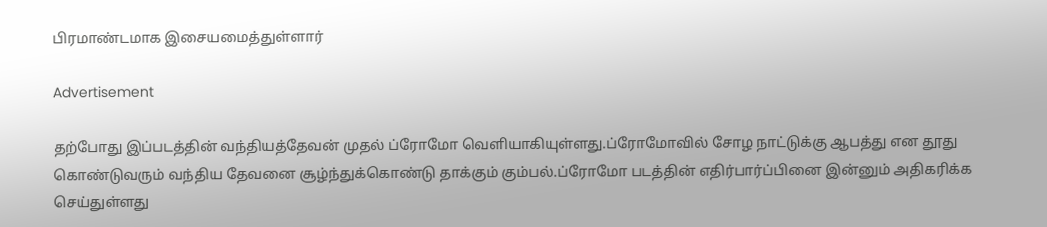பிரமாண்டமாக இசையமைத்துள்ளார்

Advertisement

தற்போது இப்படத்தின் வந்தியத்தேவன் முதல் ப்ரோமோ வெளியாகியுள்ளது.ப்ரோமோவில் சோழ நாட்டுக்கு ஆபத்து என தூது கொண்டுவரும் வந்திய தேவனை சூழ்ந்துக்கொண்டு தாக்கும் கும்பல்.ப்ரோமோ படத்தின் எதிர்பார்ப்பினை இன்னும் அதிகரிக்க செய்துள்ளது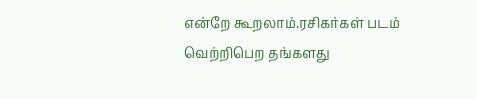என்றே கூறலாம்.ரசிகர்கள் படம் வெற்றிபெற தங்களது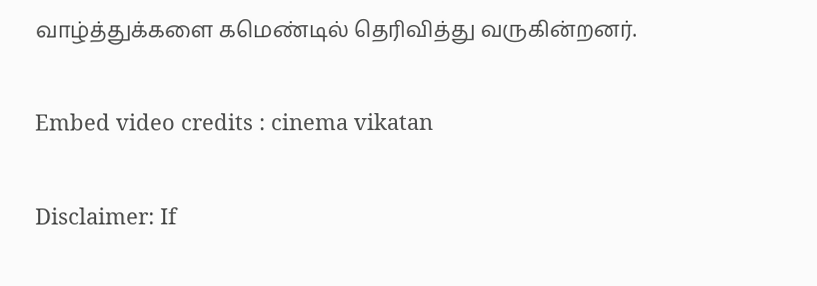வாழ்த்துக்களை கமெண்டில் தெரிவித்து வருகின்றனர்.

Embed video credits : cinema vikatan

Disclaimer: If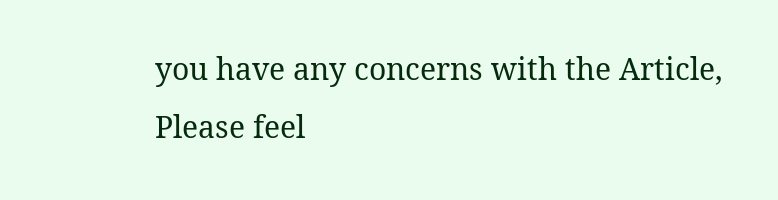you have any concerns with the Article, Please feel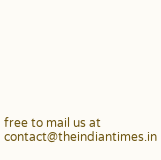free to mail us at contact@theindiantimes.in